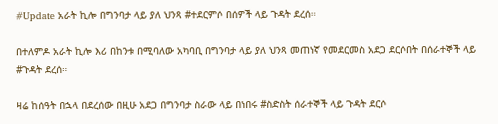#Update አራት ኪሎ በግንባታ ላይ ያለ ህንጻ #ተደርምሶ በሰዎች ላይ ጉዳት ደረሰ።

በተለምዶ አራት ኪሎ እሪ በከንቱ በሚባለው አካባቢ በግንባታ ላይ ያለ ህንጻ መጠነኛ የመደርመስ አደጋ ደርሶበት በሰራተኞች ላይ #ጉዳት ደረሰ።

ዛሬ ከሰዓት በኋላ በደረሰው በዚሁ አደጋ በግንባታ ስራው ላይ በነበሩ #ስድስት ሰራተኞች ላይ ጉዳት ደርሶ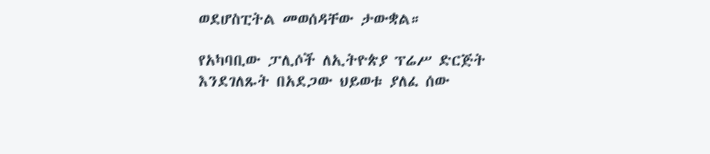ወደሆስፒትል መወሰዳቸው ታውቋል።

የአካባቢው ፓሊሶች ለኢትዮጵያ ፕሬሥ ድርጅት እንደገለጹት በአደጋው ህይወቱ ያለፈ ሰው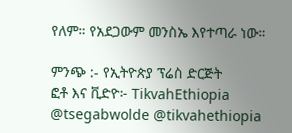የለም። የአደጋውም መንስኤ እየተጣራ ነው።

ምንጭ :- የኢትዮጵያ ፕሬስ ድርጅት
ፎቶ እና ቪድዮ፦ TikvahEthiopia
@tsegabwolde @tikvahethiopia